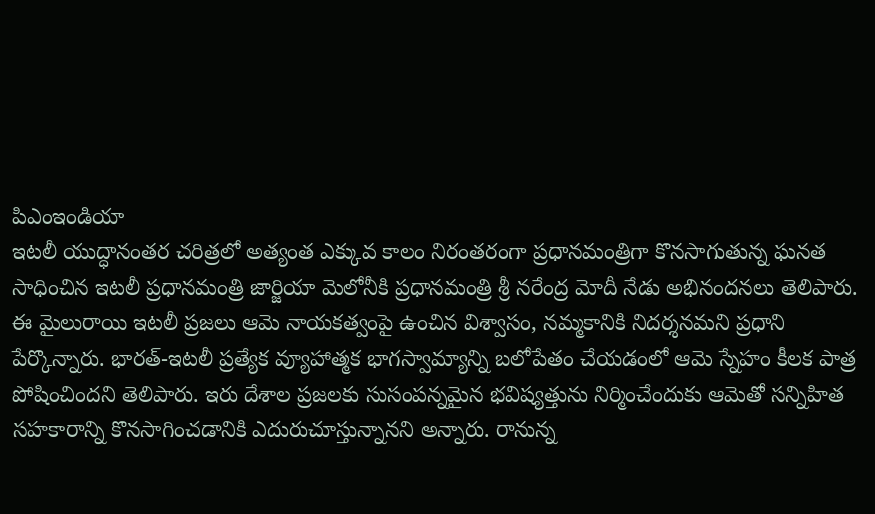పిఎంఇండియా
ఇటలీ యుద్ధానంతర చరిత్రలో అత్యంత ఎక్కువ కాలం నిరంతరంగా ప్రధానమంత్రిగా కొనసాగుతున్న ఘనత సాధించిన ఇటలీ ప్రధానమంత్రి జార్జియా మెలోనీకి ప్రధానమంత్రి శ్రీ నరేంద్ర మోదీ నేడు అభినందనలు తెలిపారు.
ఈ మైలురాయి ఇటలీ ప్రజలు ఆమె నాయకత్వంపై ఉంచిన విశ్వాసం, నమ్మకానికి నిదర్శనమని ప్రధాని పేర్కొన్నారు. భారత్-ఇటలీ ప్రత్యేక వ్యూహాత్మక భాగస్వామ్యాన్ని బలోపేతం చేయడంలో ఆమె స్నేహం కీలక పాత్ర పోషించిందని తెలిపారు. ఇరు దేశాల ప్రజలకు సుసంపన్నమైన భవిష్యత్తును నిర్మించేందుకు ఆమెతో సన్నిహిత సహకారాన్ని కొనసాగించడానికి ఎదురుచూస్తున్నానని అన్నారు. రానున్న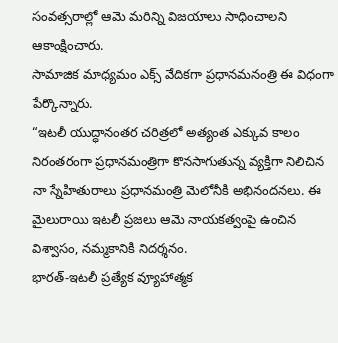సంవత్సరాల్లో ఆమె మరిన్ని విజయాలు సాధించాలని ఆకాంక్షించారు.
సామాజిక మాధ్యమం ఎక్స్ వేదికగా ప్రధానమనంత్రి ఈ విధంగా పేర్కొన్నారు.
“ఇటలీ యుద్ధానంతర చరిత్రలో అత్యంత ఎక్కువ కాలం నిరంతరంగా ప్రధానమంత్రిగా కొనసాగుతున్న వ్యక్తిగా నిలిచిన నా స్నేహితురాలు ప్రధానమంత్రి మెలోనీకి అభినందనలు. ఈ మైలురాయి ఇటలీ ప్రజలు ఆమె నాయకత్వంపై ఉంచిన విశ్వాసం, నమ్మకానికి నిదర్శనం.
భారత్-ఇటలీ ప్రత్యేక వ్యూహాత్మక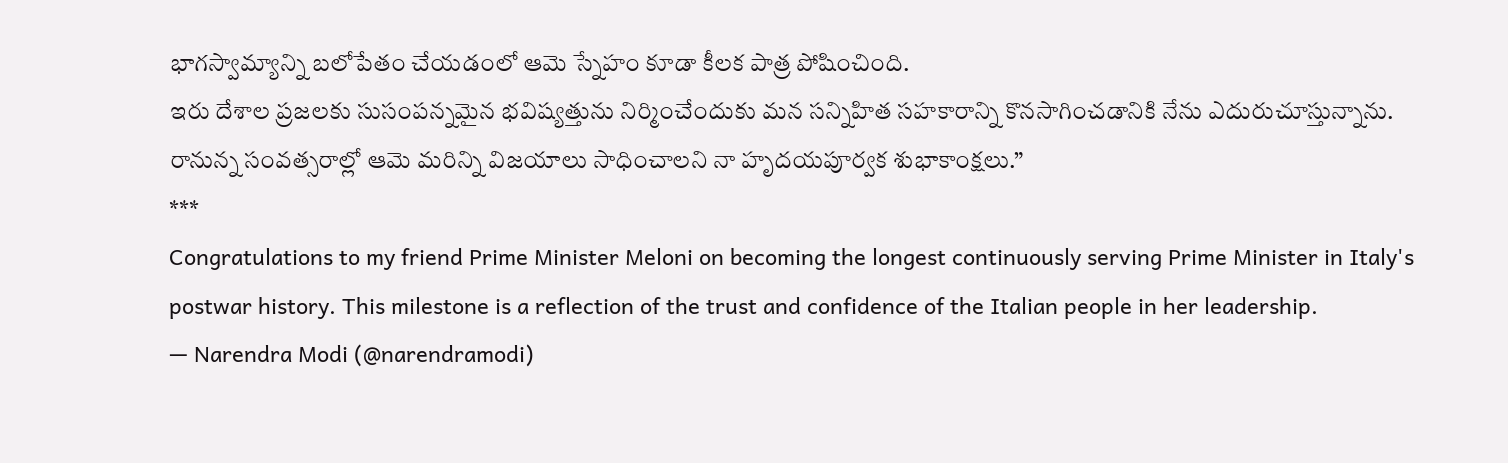భాగస్వామ్యాన్ని బలోపేతం చేయడంలో ఆమె స్నేహం కూడా కీలక పాత్ర పోషించింది.
ఇరు దేశాల ప్రజలకు సుసంపన్నమైన భవిష్యత్తును నిర్మించేందుకు మన సన్నిహిత సహకారాన్ని కొనసాగించడానికి నేను ఎదురుచూస్తున్నాను.
రానున్న సంవత్సరాల్లో ఆమె మరిన్ని విజయాలు సాధించాలని నా హృదయపూర్వక శుభాకాంక్షలు.”
***
Congratulations to my friend Prime Minister Meloni on becoming the longest continuously serving Prime Minister in Italy's postwar history. This milestone is a reflection of the trust and confidence of the Italian people in her leadership.
— Narendra Modi (@narendramodi)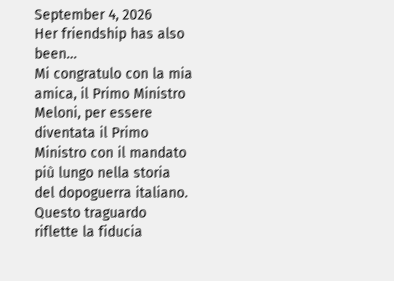September 4, 2026
Her friendship has also been…
Mi congratulo con la mia amica, il Primo Ministro Meloni, per essere diventata il Primo Ministro con il mandato più lungo nella storia del dopoguerra italiano. Questo traguardo riflette la fiducia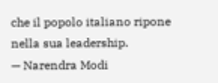che il popolo italiano ripone nella sua leadership.
— Narendra Modi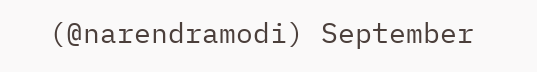(@narendramodi) September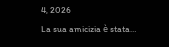4, 2026
La sua amicizia è stata…